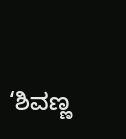‘ಶಿವಣ್ಣ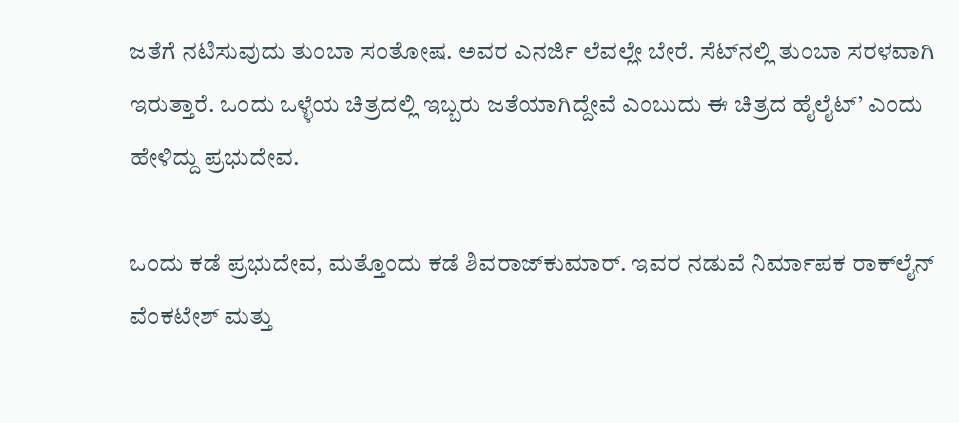ಜತೆಗೆ ನಟಿಸುವುದು ತುಂಬಾ ಸಂತೋಷ. ಅವರ ಎನರ್ಜಿ ಲೆವಲ್ಲೇ ಬೇರೆ. ಸೆಟ್‌ನಲ್ಲಿ ತುಂಬಾ ಸರಳವಾಗಿ ಇರುತ್ತಾರೆ. ಒಂದು ಒಳ್ಳೆಯ ಚಿತ್ರದಲ್ಲಿ ಇಬ್ಬರು ಜತೆಯಾಗಿದ್ದೇವೆ ಎಂಬುದು ಈ ಚಿತ್ರದ ಹೈಲೈಟ್‌’ ಎಂದು ಹೇಳಿದ್ದು ಪ್ರಭುದೇವ.

ಒಂದು ಕಡೆ ಪ್ರಭುದೇವ, ಮತ್ತೊಂದು ಕಡೆ ಶಿವರಾಜ್‌ಕುಮಾರ್‌. ಇವರ ನಡುವೆ ನಿರ್ಮಾಪಕ ರಾಕ್‌ಲೈನ್‌ ವೆಂಕಟೇಶ್‌ ಮತ್ತು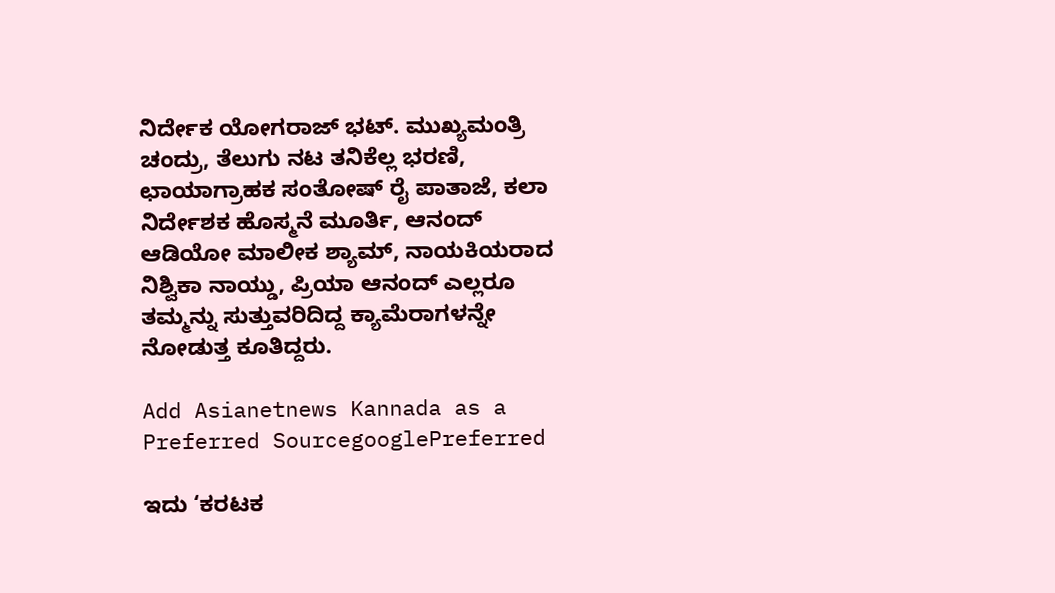ನಿರ್ದೇಕ ಯೋಗರಾಜ್‌ ಭಟ್‌. ಮುಖ್ಯಮಂತ್ರಿ ಚಂದ್ರು, ತೆಲುಗು ನಟ ತನಿಕೆಲ್ಲ ಭರಣಿ, ಛಾಯಾಗ್ರಾಹಕ ಸಂತೋಷ್‌ ರೈ ಪಾತಾಜೆ, ಕಲಾ ನಿರ್ದೇಶಕ ಹೊಸ್ಮನೆ ಮೂರ್ತಿ, ಆನಂದ್‌ ಆಡಿಯೋ ಮಾಲೀಕ ಶ್ಯಾಮ್‌, ನಾಯಕಿಯರಾದ ನಿಶ್ವಿಕಾ ನಾಯ್ಡು, ಪ್ರಿಯಾ ಆನಂದ್ ಎಲ್ಲರೂ ತಮ್ಮನ್ನು ಸುತ್ತುವರಿದಿದ್ದ ಕ್ಯಾಮೆರಾಗಳನ್ನೇ ನೋಡುತ್ತ ಕೂತಿದ್ದರು.

Add Asianetnews Kannada as a Preferred SourcegooglePreferred

ಇದು ‘ಕರಟಕ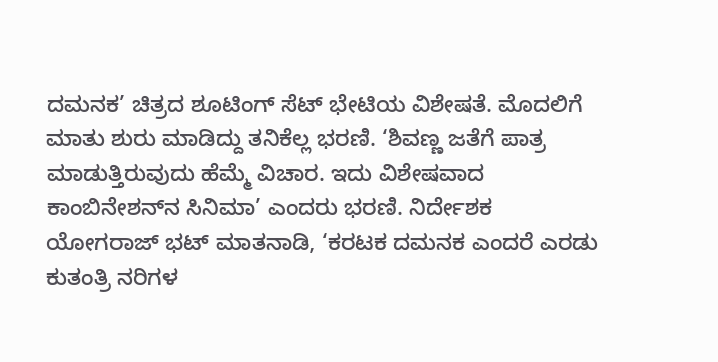ದಮನಕ’ ಚಿತ್ರದ ಶೂಟಿಂಗ್ ಸೆಟ್‌ ಭೇಟಿಯ ವಿಶೇಷತೆ. ಮೊದಲಿಗೆ ಮಾತು ಶುರು ಮಾಡಿದ್ದು ತನಿಕೆಲ್ಲ ಭರಣಿ. ‘ಶಿವಣ್ಣ ಜತೆಗೆ ಪಾತ್ರ ಮಾಡುತ್ತಿರುವುದು ಹೆಮ್ಮೆ ವಿಚಾರ. ಇದು ವಿಶೇಷವಾದ ಕಾಂಬಿನೇಶನ್‌ನ ಸಿನಿಮಾ’ ಎಂದರು ಭರಣಿ. ನಿರ್ದೇಶಕ ಯೋಗರಾಜ್ ಭಟ್ ಮಾತನಾಡಿ, ‘ಕರಟಕ ದಮನಕ ಎಂದರೆ ಎರಡು ಕುತಂತ್ರಿ ನರಿಗಳ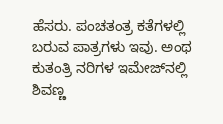ಹೆಸರು. ಪಂಚತಂತ್ರ ಕತೆಗಳಲ್ಲಿ ಬರುವ ಪಾತ್ರಗಳು ಇವು. ಅಂಥ ಕುತಂತ್ರಿ ನರಿಗಳ ಇಮೇಜ್‌ನಲ್ಲಿ ಶಿವಣ್ಣ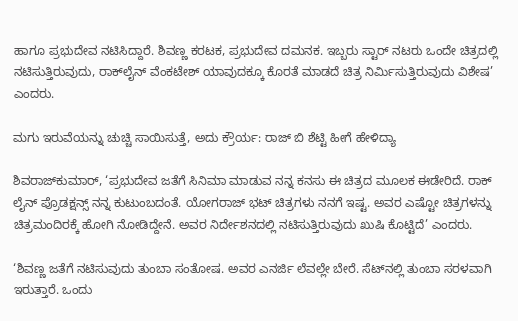ಹಾಗೂ ಪ್ರಭುದೇವ ನಟಿಸಿದ್ದಾರೆ. ಶಿವಣ್ಣ ಕರಟಕ, ಪ್ರಭುದೇವ ದಮನಕ. ಇಬ್ಬರು ಸ್ಟಾರ್‌ ನಟರು ಒಂದೇ ಚಿತ್ರದಲ್ಲಿ ನಟಿಸುತ್ತಿರುವುದು, ರಾಕ್‌ಲೈನ್‌ ವೆಂಕಟೇಶ್‌ ಯಾವುದಕ್ಕೂ ಕೊರತೆ ಮಾಡದೆ ಚಿತ್ರ ನಿರ್ಮಿಸುತ್ತಿರುವುದು ವಿಶೇಷ’ ಎಂದರು.

ಮಗು ಇರುವೆಯನ್ನು ಚುಚ್ಚಿ ಸಾಯಿಸುತ್ತೆ, ಅದು ಕ್ರೌರ್ಯ: ರಾಜ್ ಬಿ ಶೆಟ್ಟಿ ಹೀಗೆ ಹೇಳಿದ್ಯಾ

ಶಿವರಾಜ್‌ಕುಮಾರ್‌, ‘ಪ್ರಭುದೇವ ಜತೆಗೆ ಸಿನಿಮಾ ಮಾಡುವ ನನ್ನ ಕನಸು ಈ ಚಿತ್ರದ ಮೂಲಕ ಈಡೇರಿದೆ. ರಾಕ್ ಲೈನ್ ಪ್ರೊಡಕ್ಷನ್ಸ್ ನನ್ನ ಕುಟುಂಬದಂತೆ. ಯೋಗರಾಜ್ ಭಟ್ ಚಿತ್ರಗಳು ನನಗೆ ಇಷ್ಟ. ಅವರ ಎಷ್ಟೋ ಚಿತ್ರಗಳನ್ನು ಚಿತ್ರಮಂದಿರಕ್ಕೆ ಹೋಗಿ ನೋಡಿದ್ದೇನೆ. ಅವರ ನಿರ್ದೇಶನದಲ್ಲಿ ನಟಿಸುತ್ತಿರುವುದು ಖುಷಿ ಕೊಟ್ಟಿದೆ’ ಎಂದರು.

‘ಶಿವಣ್ಣ ಜತೆಗೆ ನಟಿಸುವುದು ತುಂಬಾ ಸಂತೋಷ. ಅವರ ಎನರ್ಜಿ ಲೆವಲ್ಲೇ ಬೇರೆ. ಸೆಟ್‌ನಲ್ಲಿ ತುಂಬಾ ಸರಳವಾಗಿ ಇರುತ್ತಾರೆ. ಒಂದು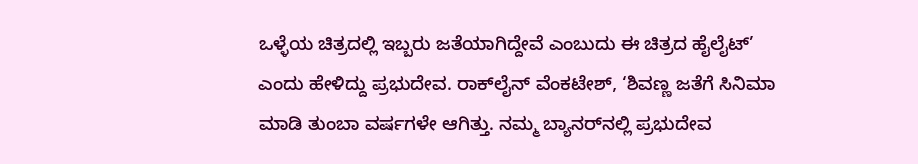ಒಳ್ಳೆಯ ಚಿತ್ರದಲ್ಲಿ ಇಬ್ಬರು ಜತೆಯಾಗಿದ್ದೇವೆ ಎಂಬುದು ಈ ಚಿತ್ರದ ಹೈಲೈಟ್‌’ ಎಂದು ಹೇಳಿದ್ದು ಪ್ರಭುದೇವ. ರಾಕ್‌ಲೈನ್‌ ವೆಂಕಟೇಶ್‌, ‘ಶಿವಣ್ಣ ಜತೆಗೆ ಸಿನಿಮಾ ಮಾಡಿ ತುಂಬಾ ವರ್ಷಗಳೇ ಆಗಿತ್ತು. ನಮ್ಮ ಬ್ಯಾನರ್‌ನಲ್ಲಿ ಪ್ರಭುದೇವ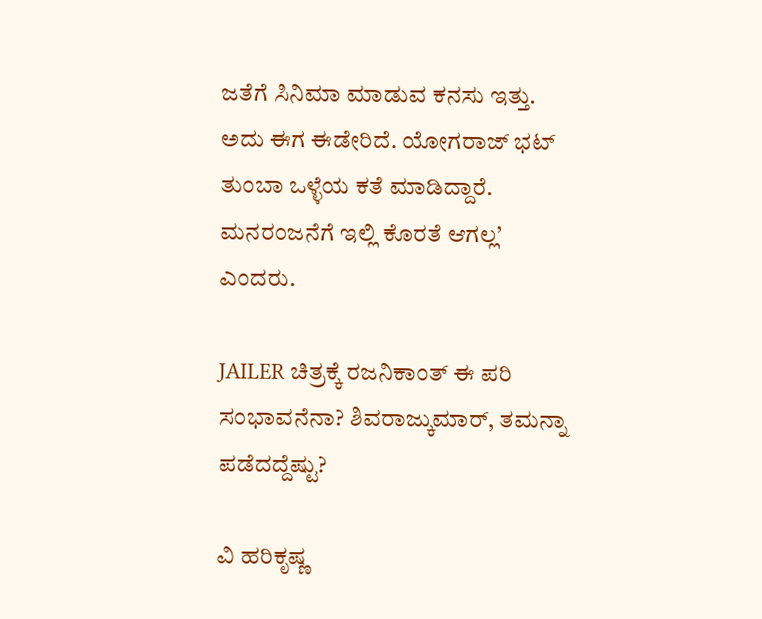ಜತೆಗೆ ಸಿನಿಮಾ ಮಾಡುವ ಕನಸು ಇತ್ತು. ಅದು ಈಗ ಈಡೇರಿದೆ. ಯೋಗರಾಜ್‌ ಭಟ್‌ ತುಂಬಾ ಒಳ್ಳೆಯ ಕತೆ ಮಾಡಿದ್ದಾರೆ. ಮನರಂಜನೆಗೆ ಇಲ್ಲಿ ಕೊರತೆ ಆಗಲ್ಲ’ ಎಂದರು.

JAILER ಚಿತ್ರಕ್ಕೆ ರಜನಿಕಾಂತ್ ಈ ಪರಿ ಸಂಭಾವನೆನಾ? ಶಿವರಾಜ್ಕುಮಾರ್, ತಮನ್ನಾ ಪಡೆದದ್ದೆಷ್ಟು?

ವಿ ಹರಿಕೃಷ್ಣ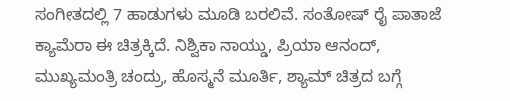ಸಂಗೀತದಲ್ಲಿ 7 ಹಾಡುಗಳು ಮೂಡಿ ಬರಲಿವೆ. ಸಂತೋಷ್ ರೈ ಪಾತಾಜೆ ಕ್ಯಾಮೆರಾ ಈ ಚಿತ್ರಕ್ಕಿದೆ. ನಿಶ್ವಿಕಾ ನಾಯ್ಡು, ಪ್ರಿಯಾ ಆನಂದ್, ಮುಖ್ಯಮಂತ್ರಿ ಚಂದ್ರು, ಹೊಸ್ಮನೆ ಮೂರ್ತಿ, ಶ್ಯಾಮ್ ಚಿತ್ರದ ಬಗ್ಗೆ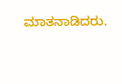ಮಾತನಾಡಿದರು.